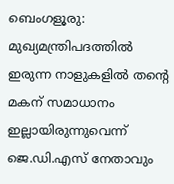ബെംഗളൂരു: മുഖ്യമന്ത്രിപദത്തില്‍ ഇരുന്ന നാളുകളില്‍ തന്റെ മകന് സമാധാനം ഇല്ലായിരുന്നുവെന്ന് ജെ.ഡി.എസ് നേതാവും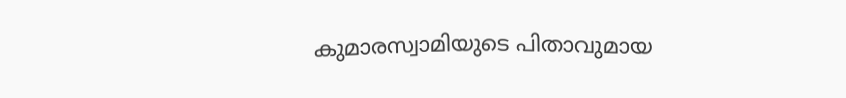കുമാരസ്വാമിയുടെ പിതാവുമായ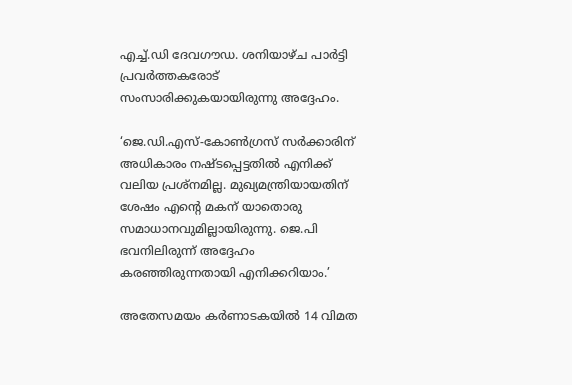എച്ച്.ഡി ദേവഗൗഡ. ശനിയാഴ്ച പാര്‍ട്ടി പ്രവര്‍ത്തകരോട് സംസാരിക്കുകയായിരുന്നു അദ്ദേഹം.

‘ജെ.ഡി.എസ്-കോണ്‍ഗ്രസ് സര്‍ക്കാരിന് അധികാരം നഷ്ടപ്പെട്ടതില്‍ എനിക്ക് വലിയ പ്രശ്‌നമില്ല. മുഖ്യമന്ത്രിയായതിന് ശേഷം എന്റെ മകന് യാതൊരു സമാധാനവുമില്ലായിരുന്നു. ജെ.പി ഭവനിലിരുന്ന് അദ്ദേഹം കരഞ്ഞിരുന്നതായി എനിക്കറിയാം.’

അതേസമയം കര്‍ണാടകയില്‍ 14 വിമത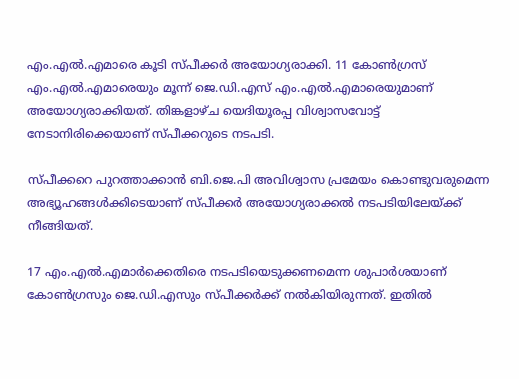എം.എല്‍.എമാരെ കൂടി സ്പീക്കര്‍ അയോഗ്യരാക്കി. 11 കോണ്‍ഗ്രസ് എം.എല്‍.എമാരെയും മൂന്ന് ജെ.ഡി.എസ് എം.എല്‍.എമാരെയുമാണ് അയോഗ്യരാക്കിയത്. തിങ്കളാഴ്ച യെദിയൂരപ്പ വിശ്വാസവോട്ട് നേടാനിരിക്കെയാണ് സ്പീക്കറുടെ നടപടി.

സ്പീക്കറെ പുറത്താക്കാന്‍ ബി.ജെ.പി അവിശ്വാസ പ്രമേയം കൊണ്ടുവരുമെന്ന അഭ്യൂഹങ്ങള്‍ക്കിടെയാണ് സ്പീക്കര്‍ അയോഗ്യരാക്കല്‍ നടപടിയിലേയ്ക്ക് നീങ്ങിയത്.

17 എം.എല്‍.എമാര്‍ക്കെതിരെ നടപടിയെടുക്കണമെന്ന ശുപാര്‍ശയാണ് കോണ്‍ഗ്രസും ജെ.ഡി.എസും സ്പീക്കര്‍ക്ക് നല്‍കിയിരുന്നത്. ഇതില്‍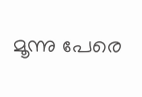മൂന്നു പേരെ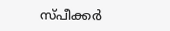സ്പീക്കര്‍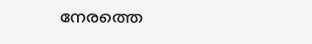നേരത്തെ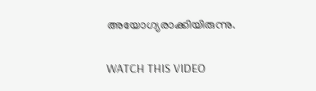അയോഗ്യരാക്കിയിരുന്നു.

WATCH THIS VIDEO